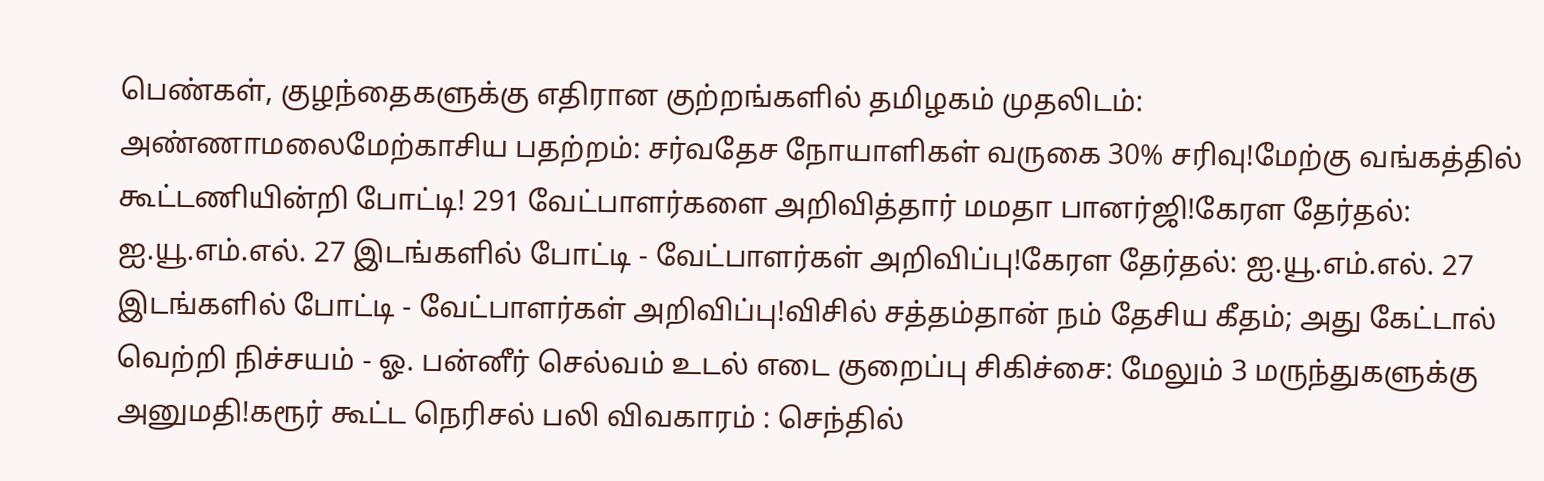பெண்கள், குழந்தைகளுக்கு எதிரான குற்றங்களில் தமிழகம் முதலிடம்: அண்ணாமலைமேற்காசிய பதற்றம்: சர்வதேச நோயாளிகள் வருகை 30% சரிவு!மேற்கு வங்கத்தில் கூட்டணியின்றி போட்டி! 291 வேட்பாளர்களை அறிவித்தார் மமதா பானர்ஜி!கேரள தேர்தல்: ஐ.யூ.எம்.எல். 27 இடங்களில் போட்டி - வேட்பாளர்கள் அறிவிப்பு!கேரள தேர்தல்: ஐ.யூ.எம்.எல். 27 இடங்களில் போட்டி - வேட்பாளர்கள் அறிவிப்பு!விசில் சத்தம்தான் நம் தேசிய கீதம்; அது கேட்டால் வெற்றி நிச்சயம் - ஓ. பன்னீர் செல்வம் உடல் எடை குறைப்பு சிகிச்சை: மேலும் 3 மருந்துகளுக்கு அனுமதி!கரூர் கூட்ட நெரிசல் பலி விவகாரம் : செந்தில்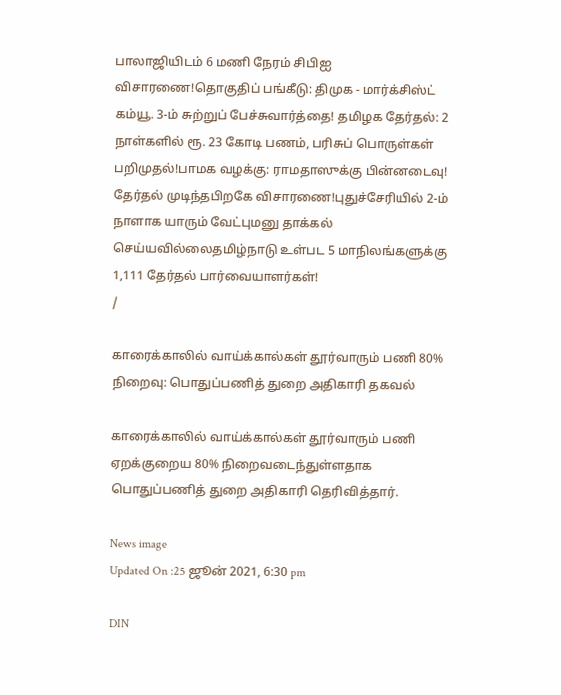பாலாஜியிடம் 6 மணி நேரம் சிபிஐ விசாரணை!தொகுதிப் பங்கீடு: திமுக - மார்க்சிஸ்ட் கம்யூ. 3-ம் சுற்றுப் பேச்சுவார்த்தை! தமிழக தேர்தல்: 2 நாள்களில் ரூ. 23 கோடி பணம், பரிசுப் பொருள்கள் பறிமுதல்!பாமக வழக்கு: ராமதாஸுக்கு பின்னடைவு! தேர்தல் முடிந்தபிறகே விசாரணை!புதுச்சேரியில் 2-ம் நாளாக யாரும் வேட்புமனு தாக்கல் செய்யவில்லைதமிழ்நாடு உள்பட 5 மாநிலங்களுக்கு 1,111 தேர்தல் பார்வையாளர்கள்!
/

காரைக்காலில் வாய்க்கால்கள் தூர்வாரும் பணி 80% நிறைவு: பொதுப்பணித் துறை அதிகாரி தகவல்

காரைக்காலில் வாய்க்கால்கள் தூர்வாரும் பணி ஏறக்குறைய 80% நிறைவடைந்துள்ளதாக பொதுப்பணித் துறை அதிகாரி தெரிவித்தார்.

News image
Updated On :25 ஜூன் 2021, 6:30 pm

DIN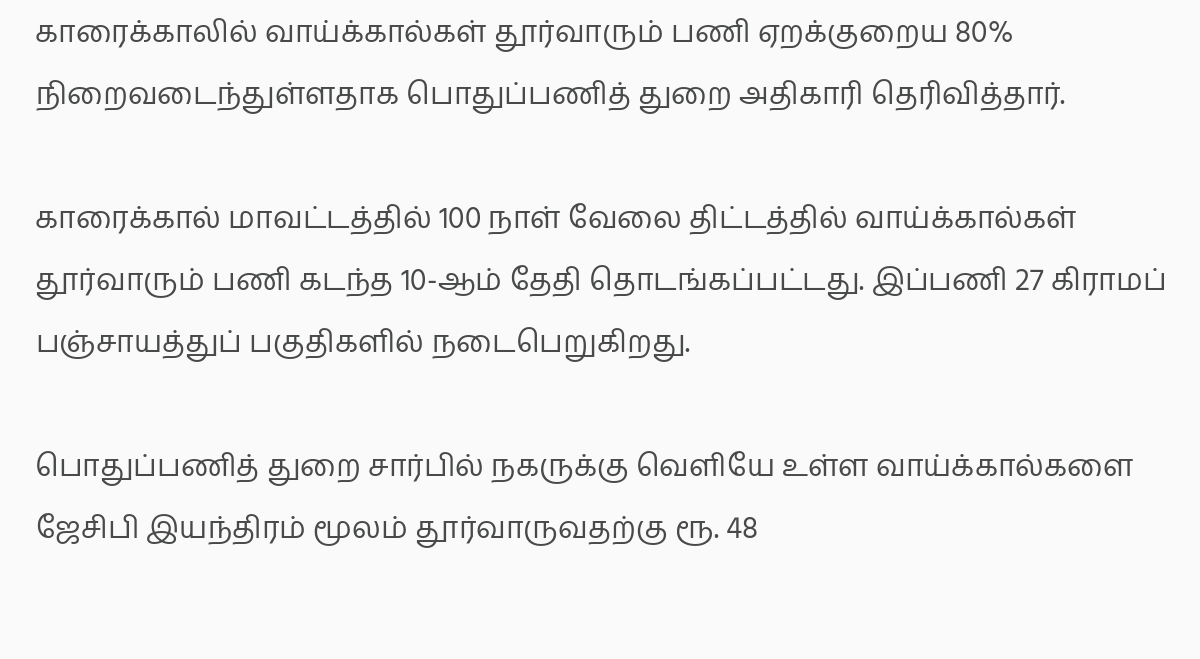காரைக்காலில் வாய்க்கால்கள் தூர்வாரும் பணி ஏறக்குறைய 80% நிறைவடைந்துள்ளதாக பொதுப்பணித் துறை அதிகாரி தெரிவித்தார்.

காரைக்கால் மாவட்டத்தில் 100 நாள் வேலை திட்டத்தில் வாய்க்கால்கள் தூர்வாரும் பணி கடந்த 10-ஆம் தேதி தொடங்கப்பட்டது. இப்பணி 27 கிராமப் பஞ்சாயத்துப் பகுதிகளில் நடைபெறுகிறது.

பொதுப்பணித் துறை சார்பில் நகருக்கு வெளியே உள்ள வாய்க்கால்களை ஜேசிபி இயந்திரம் மூலம் தூர்வாருவதற்கு ரூ. 48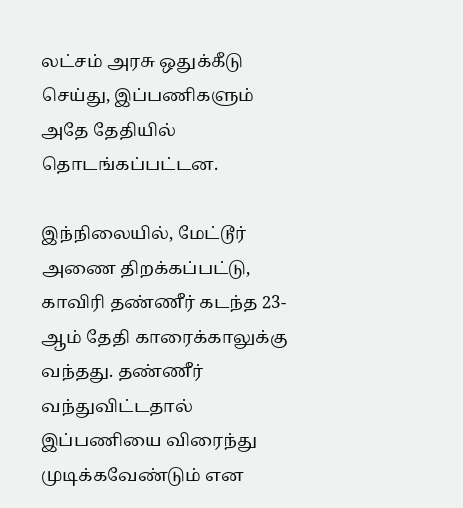லட்சம் அரசு ஒதுக்கீடு செய்து, இப்பணிகளும் அதே தேதியில் தொடங்கப்பட்டன.

இந்நிலையில், மேட்டூர் அணை திறக்கப்பட்டு, காவிரி தண்ணீர் கடந்த 23-ஆம் தேதி காரைக்காலுக்கு வந்தது. தண்ணீர் வந்துவிட்டதால் இப்பணியை விரைந்து முடிக்கவேண்டும் என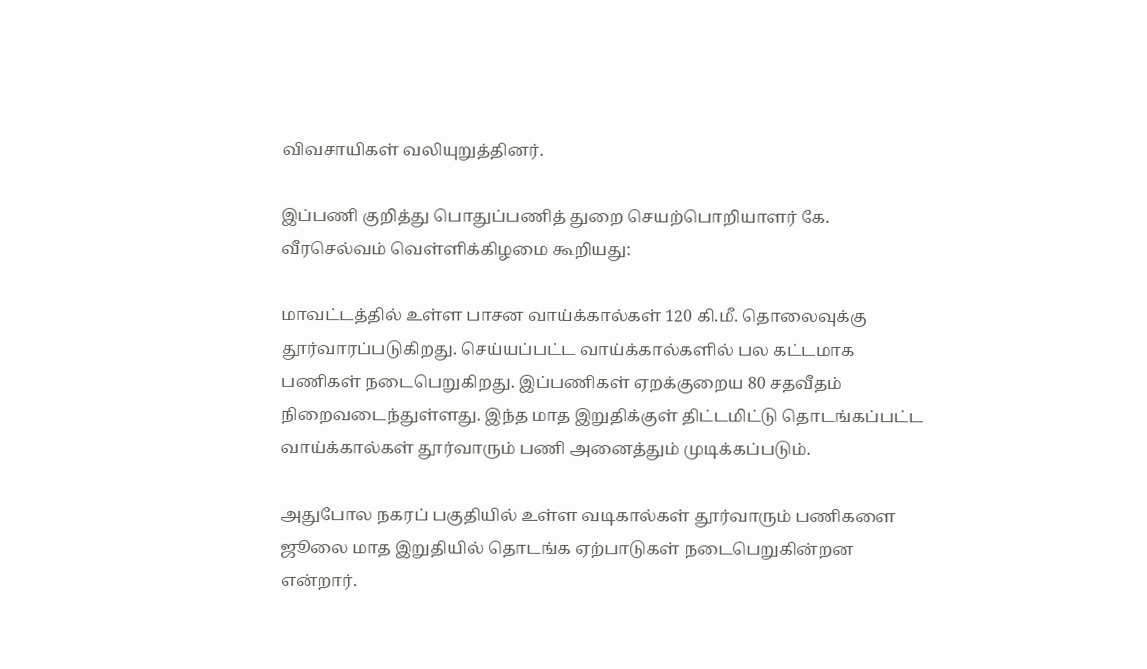விவசாயிகள் வலியுறுத்தினர்.

இப்பணி குறித்து பொதுப்பணித் துறை செயற்பொறியாளர் கே. வீரசெல்வம் வெள்ளிக்கிழமை கூறியது:

மாவட்டத்தில் உள்ள பாசன வாய்க்கால்கள் 120 கி.மீ. தொலைவுக்கு தூர்வாரப்படுகிறது. செய்யப்பட்ட வாய்க்கால்களில் பல கட்டமாக பணிகள் நடைபெறுகிறது. இப்பணிகள் ஏறக்குறைய 80 சதவீதம் நிறைவடைந்துள்ளது. இந்த மாத இறுதிக்குள் திட்டமிட்டு தொடங்கப்பட்ட வாய்க்கால்கள் தூர்வாரும் பணி அனைத்தும் முடிக்கப்படும்.

அதுபோல நகரப் பகுதியில் உள்ள வடிகால்கள் தூர்வாரும் பணிகளை ஜூலை மாத இறுதியில் தொடங்க ஏற்பாடுகள் நடைபெறுகின்றன என்றார்.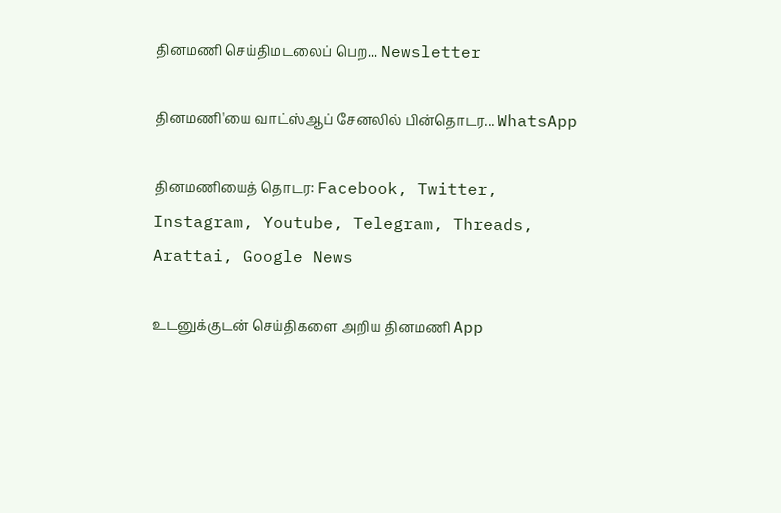தினமணி செய்திமடலைப் பெற... Newsletter

தினமணி'யை வாட்ஸ்ஆப் சேனலில் பின்தொடர... WhatsApp

தினமணியைத் தொடர: Facebook, Twitter, Instagram, Youtube, Telegram, Threads, Arattai, Google News

உடனுக்குடன் செய்திகளை அறிய தினமணி App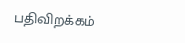பதிவிறக்கம்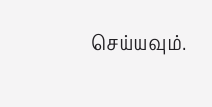செய்யவும்.